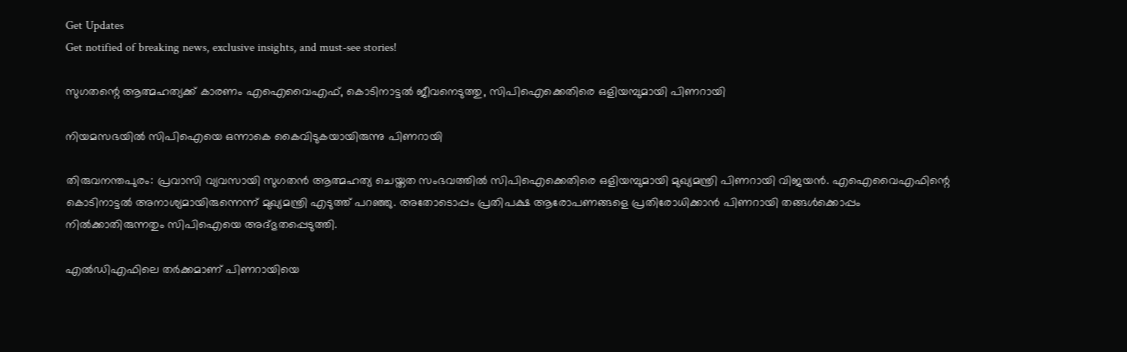Get Updates
Get notified of breaking news, exclusive insights, and must-see stories!

സുഗതന്റെ ആത്മഹത്യക്ക് കാരണം എഐവൈഎഫ്, കൊടിനാട്ടല്‍ ജീവനെടുത്തു, സിപിഐക്കെതിരെ ഒളിയമ്പുമായി പിണറായി

നിയമസഭയില്‍ സിപിഐയെ ഒന്നാകെ കൈവിടുകയായിരുന്നു പിണറായി

തിരുവനന്തപുരം: പ്രവാസി വ്യവസായി സുഗതന്‍ ആത്മഹത്യ ചെയ്തത സംഭവത്തില്‍ സിപിഐക്കെതിരെ ഒളിയമ്പുമായി മുഖ്യമന്ത്രി പിണറായി വിജയന്‍. എഐവൈഎഫിന്റെ കൊടിനാട്ടല്‍ അനാശ്യമായിരുന്നെന്ന് മുഖ്യമന്ത്രി എടുത്ത് പറഞ്ഞു. അതോടൊപ്പം പ്രതിപക്ഷ ആരോപണങ്ങളെ പ്രതിരോധിക്കാന്‍ പിണറായി തങ്ങള്‍ക്കൊപ്പം നില്‍ക്കാതിരുന്നതും സിപിഐയെ അദ്ഭുതപ്പെടുത്തി.

എല്‍ഡിഎഫിലെ തര്‍ക്കമാണ് പിണറായിയെ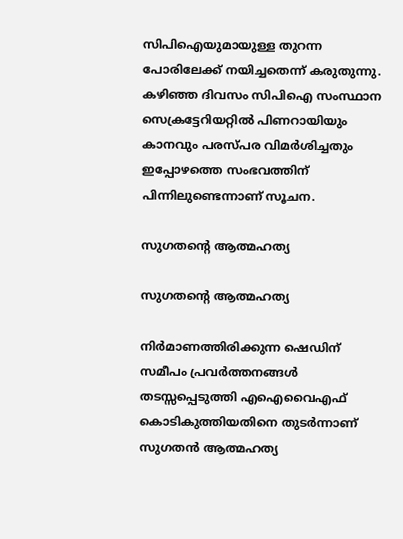സിപിഐയുമായുള്ള തുറന്ന പോരിലേക്ക് നയിച്ചതെന്ന് കരുതുന്നു. കഴിഞ്ഞ ദിവസം സിപിഐ സംസ്ഥാന സെക്രട്ടേറിയറ്റില്‍ പിണറായിയും കാനവും പരസ്പര വിമര്‍ശിച്ചതും ഇപ്പോഴത്തെ സംഭവത്തിന് പിന്നിലുണ്ടെന്നാണ് സൂചന.

സുഗതന്റെ ആത്മഹത്യ

സുഗതന്റെ ആത്മഹത്യ

നിര്‍മാണത്തിരിക്കുന്ന ഷെഡിന് സമീപം പ്രവര്‍ത്തനങ്ങള്‍ തടസ്സപ്പെടുത്തി എഐവൈഎഫ് കൊടികുത്തിയതിനെ തുടര്‍ന്നാണ് സുഗതന്‍ ആത്മഹത്യ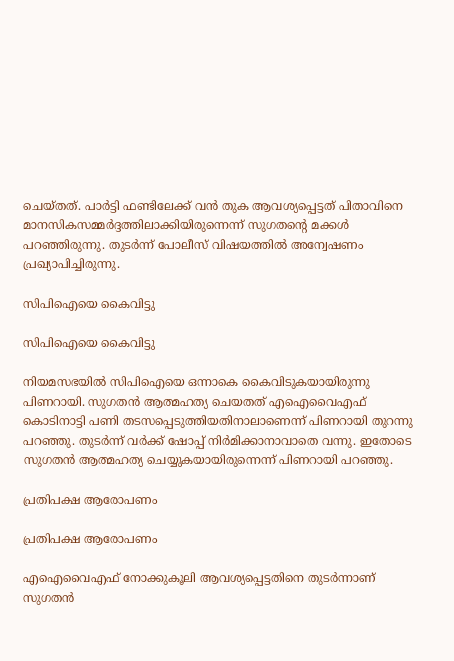ചെയ്തത്. പാര്‍ട്ടി ഫണ്ടിലേക്ക് വന്‍ തുക ആവശ്യപ്പെട്ടത് പിതാവിനെ മാനസികസമ്മര്‍ദ്ദത്തിലാക്കിയിരുന്നെന്ന് സുഗതന്റെ മക്കള്‍ പറഞ്ഞിരുന്നു. തുടര്‍ന്ന് പോലീസ് വിഷയത്തില്‍ അന്വേഷണം പ്രഖ്യാപിച്ചിരുന്നു.

സിപിഐയെ കൈവിട്ടു

സിപിഐയെ കൈവിട്ടു

നിയമസഭയില്‍ സിപിഐയെ ഒന്നാകെ കൈവിടുകയായിരുന്നു പിണറായി. സുഗതന്‍ ആത്മഹത്യ ചെയതത് എഐവൈഎഫ് കൊടിനാട്ടി പണി തടസപ്പെടുത്തിയതിനാലാണെന്ന് പിണറായി തുറന്നു പറഞ്ഞു. തുടര്‍ന്ന് വര്‍ക്ക് ഷോപ്പ് നിര്‍മിക്കാനാവാതെ വന്നു. ഇതോടെ സുഗതന്‍ ആത്മഹത്യ ചെയ്യുകയായിരുന്നെന്ന് പിണറായി പറഞ്ഞു.

പ്രതിപക്ഷ ആരോപണം

പ്രതിപക്ഷ ആരോപണം

എഐവൈഎഫ് നോക്കുകൂലി ആവശ്യപ്പെട്ടതിനെ തുടര്‍ന്നാണ് സുഗതന്‍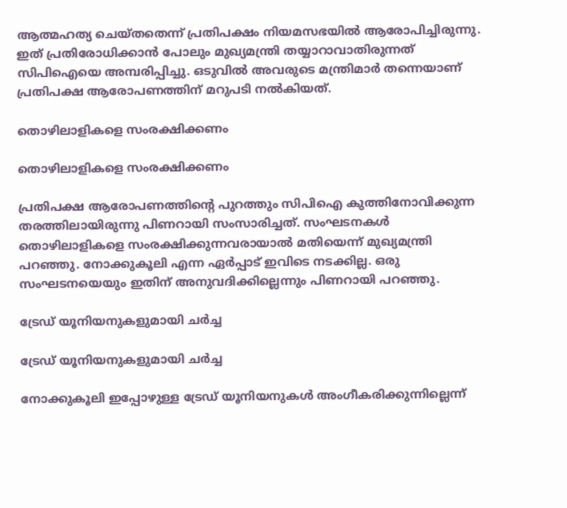ആത്മഹത്യ ചെയ്തതെന്ന് പ്രതിപക്ഷം നിയമസഭയില്‍ ആരോപിച്ചിരുന്നു. ഇത് പ്രതിരോധിക്കാന്‍ പോലും മുഖ്യമന്ത്രി തയ്യാറാവാതിരുന്നത് സിപിഐയെ അമ്പരിപ്പിച്ചു. ഒടുവില്‍ അവരുടെ മന്ത്രിമാര്‍ തന്നെയാണ് പ്രതിപക്ഷ ആരോപണത്തിന് മറുപടി നല്‍കിയത്.

തൊഴിലാളികളെ സംരക്ഷിക്കണം

തൊഴിലാളികളെ സംരക്ഷിക്കണം

പ്രതിപക്ഷ ആരോപണത്തിന്റെ പുറത്തും സിപിഐ കുത്തിനോവിക്കുന്ന തരത്തിലായിരുന്നു പിണറായി സംസാരിച്ചത്. സംഘടനകള്‍ തൊഴിലാളികളെ സംരക്ഷിക്കുന്നവരായാല്‍ മതിയെന്ന് മുഖ്യമന്ത്രി പറഞ്ഞു. നോക്കുകൂലി എന്ന ഏര്‍പ്പാട് ഇവിടെ നടക്കില്ല. ഒരു സംഘടനയെയും ഇതിന് അനുവദിക്കില്ലെന്നും പിണറായി പറഞ്ഞു.

ട്രേഡ് യൂനിയനുകളുമായി ചര്‍ച്ച

ട്രേഡ് യൂനിയനുകളുമായി ചര്‍ച്ച

നോക്കുകൂലി ഇപ്പോഴുള്ള ട്രേഡ് യൂനിയനുകള്‍ അംഗീകരിക്കുന്നില്ലെന്ന്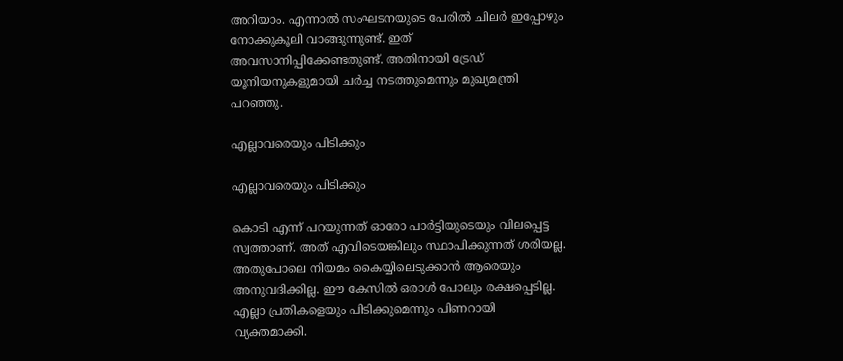അറിയാം. എന്നാല്‍ സംഘടനയുടെ പേരില്‍ ചിലര്‍ ഇപ്പോഴും നോക്കുകൂലി വാങ്ങുന്നുണ്ട്. ഇത് അവസാനിപ്പിക്കേണ്ടതുണ്ട്. അതിനായി ട്രേഡ് യൂനിയനുകളുമായി ചര്‍ച്ച നടത്തുമെന്നും മുഖ്യമന്ത്രി പറഞ്ഞു.

എല്ലാവരെയും പിടിക്കും

എല്ലാവരെയും പിടിക്കും

കൊടി എന്ന് പറയുന്നത് ഓരോ പാര്‍ട്ടിയുടെയും വിലപ്പെട്ട സ്വത്താണ്. അത് എവിടെയങ്കിലും സ്ഥാപിക്കുന്നത് ശരിയല്ല. അതുപോലെ നിയമം കൈയ്യിലെടുക്കാന്‍ ആരെയും അനുവദിക്കില്ല. ഈ കേസില്‍ ഒരാള്‍ പോലും രക്ഷപ്പെടില്ല. എല്ലാ പ്രതികളെയും പിടിക്കുമെന്നും പിണറായി വ്യക്തമാക്കി.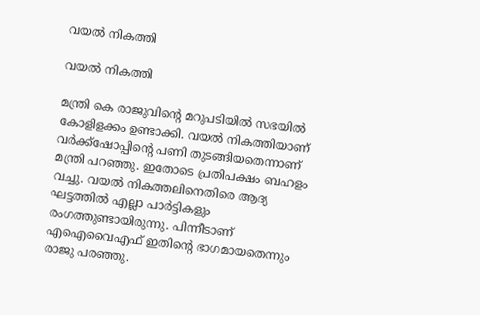വയല്‍ നികത്തി

വയല്‍ നികത്തി

മന്ത്രി കെ രാജുവിന്റെ മറുപടിയില്‍ സഭയില്‍ കോളിളക്കം ഉണ്ടാക്കി. വയല്‍ നികത്തിയാണ് വര്‍ക്ക്‌ഷോപ്പിന്റെ പണി തുടങ്ങിയതെന്നാണ് മന്ത്രി പറഞ്ഞു. ഇതോടെ പ്രതിപക്ഷം ബഹളം വച്ചു. വയല്‍ നികത്തലിനെതിരെ ആദ്യ ഘട്ടത്തില്‍ എല്ലാ പാര്‍ട്ടികളും രംഗത്തുണ്ടായിരുന്നു. പിന്നീടാണ് എഐവൈഎഫ് ഇതിന്റെ ഭാഗമായതെന്നും രാജു പരഞ്ഞു.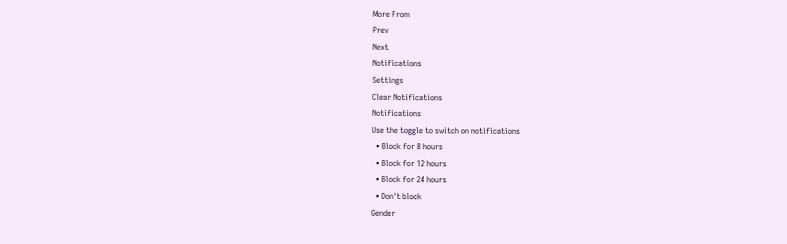More From
Prev
Next
Notifications
Settings
Clear Notifications
Notifications
Use the toggle to switch on notifications
  • Block for 8 hours
  • Block for 12 hours
  • Block for 24 hours
  • Don't block
Gender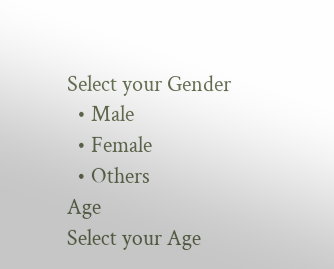Select your Gender
  • Male
  • Female
  • Others
Age
Select your Age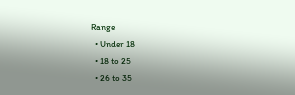Range
  • Under 18
  • 18 to 25
  • 26 to 35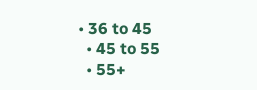• 36 to 45
  • 45 to 55
  • 55+